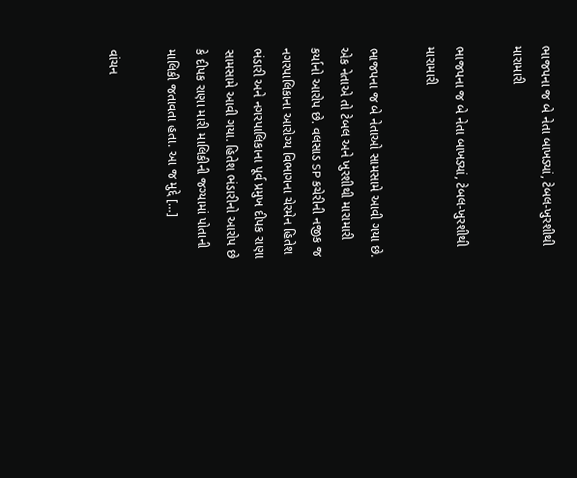ભાજપના જ બે નેતા બાખડ્યાં, ટેબલ-ખુરશીથી મારામારી

ભાજપના જ બે નેતા બાખડ્યાં, ટેબલ-ખુરશીથી મારામારી

ભાજપના જ બે નેતાઓ સામસામે આવી ગયા છે. એક નેતાએ તો ટેબલ અને ખુરશીથી મારામારી કર્યાનો આરોપ છે. વલસાડ SP કચેરીની નજીક જ નગરપાલિકાના આરોગ્ય વિભાગના ચેરમેન હિતેશ ભંડારી અને નગરપાલિકાના પૂર્વ પ્રમુખ દીપક રાણા સામસામે આવી ગયા. હિતેશ ભંડારીનો આરોપ છે કે દીપક રાણા મારી માલિકીની જગ્યામાં પોતાની માલિકી જતાવતા હતા. આ જ મુદ્દે […]

વાંચન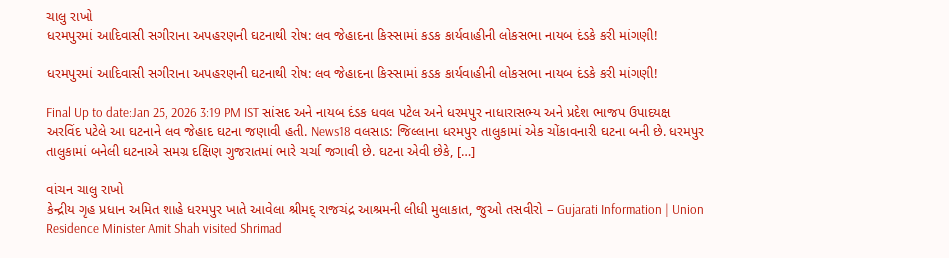ચાલુ રાખો
ધરમપુરમાં આદિવાસી સગીરાના અપહરણની ઘટનાથી રોષ: લવ જેહાદના કિસ્સામાં કડક કાર્યવાહીની લોકસભા નાયબ દંડકે કરી માંગણી!

ધરમપુરમાં આદિવાસી સગીરાના અપહરણની ઘટનાથી રોષ: લવ જેહાદના કિસ્સામાં કડક કાર્યવાહીની લોકસભા નાયબ દંડકે કરી માંગણી!

Final Up to date:Jan 25, 2026 3:19 PM IST સાંસદ અને નાયબ દંડક ધવલ પટેલ અને ધરમપુર નાધારાસભ્ય અને પ્રદેશ ભાજપ ઉપાદયક્ષ અરવિંદ પટેલે આ ઘટનાને લવ જેહાદ ઘટના જણાવી હતી. News18 વલસાડ: જિલ્લાના ધરમપુર તાલુકામાં એક ચોંકાવનારી ઘટના બની છે. ધરમપુર તાલુકામાં બનેલી ઘટનાએ સમગ્ર દક્ષિણ ગુજરાતમાં ભારે ચર્ચા જગાવી છે. ઘટના એવી છેકે, […]

વાંચન ચાલુ રાખો
કેન્દ્રીય ગૃહ પ્રધાન અમિત શાહે ધરમપુર ખાતે આવેલા શ્રીમદ્ રાજચંદ્ર આશ્રમની લીધી મુલાકાત, જુઓ તસવીરો – Gujarati Information | Union Residence Minister Amit Shah visited Shrimad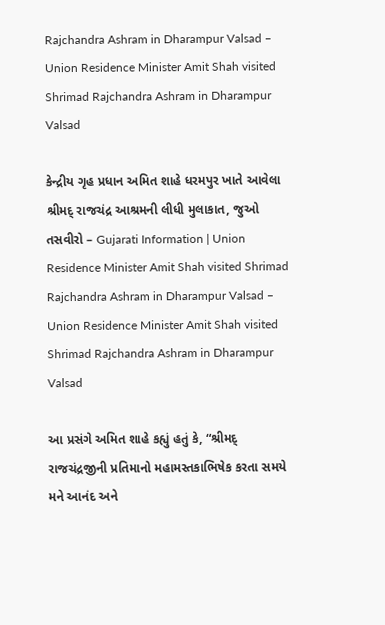Rajchandra Ashram in Dharampur Valsad – Union Residence Minister Amit Shah visited Shrimad Rajchandra Ashram in Dharampur Valsad

કેન્દ્રીય ગૃહ પ્રધાન અમિત શાહે ધરમપુર ખાતે આવેલા શ્રીમદ્ રાજચંદ્ર આશ્રમની લીધી મુલાકાત, જુઓ તસવીરો – Gujarati Information | Union Residence Minister Amit Shah visited Shrimad Rajchandra Ashram in Dharampur Valsad – Union Residence Minister Amit Shah visited Shrimad Rajchandra Ashram in Dharampur Valsad

આ પ્રસંગે અમિત શાહે કહ્યું હતું કે, “શ્રીમદ્ રાજચંદ્રજીની પ્રતિમાનો મહામસ્તકાભિષેક કરતા સમયે મને આનંદ અને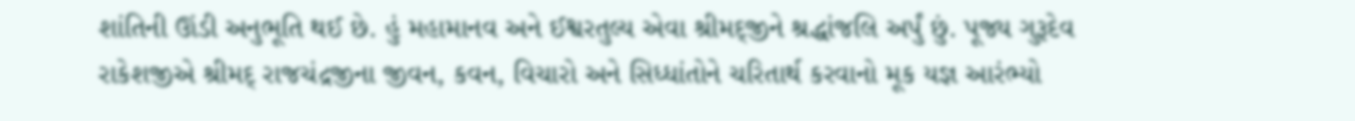શાંતિની ઊંડી અનુભૂતિ થઈ છે. હું મહામાનવ અને ઈશ્વરતુલ્ય એવા શ્રીમદ્જીને શ્રદ્ધાંજલિ અર્પું છું. પૂજ્ય ગુરૂદેવ રાકેશજીએ શ્રીમદ્ રાજચંદ્રજીના જીવન, કવન, વિચારો અને સિધ્ધાંતોને ચરિતાર્થ કરવાનો મૂક યજ્ઞ આરંભ્યો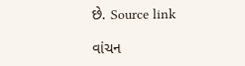છે. Source link

વાંચન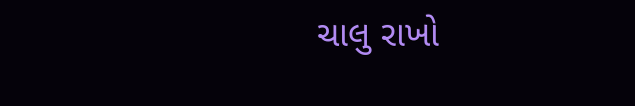ચાલુ રાખો